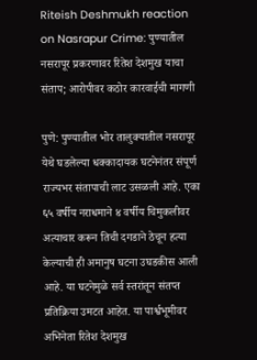Riteish Deshmukh reaction on Nasrapur Crime: पुण्यातील नसरापूर प्रकरणावर रितेश देशमुख याचा संताप; आरोपीवर कठोर कारवाईची मागणी

पुणे: पुण्यातील भोर तालुक्यातील नसरापूर येथे घडलेल्या धक्कादायक घटनेनंतर संपूर्ण राज्यभर संतापाची लाट उसळली आहे. एका ६५ वर्षीय नराधमाने ४ वर्षीय चिमुकलीवर अत्याचार करून तिची दगडाने ठेचून हत्या केल्याची ही अमानुष घटना उघडकीस आली आहे. या घटनेमुळे सर्व स्तरांतून संतप्त प्रतिक्रिया उमटत आहेत. या पार्श्वभूमीवर अभिनेता रितेश देशमुख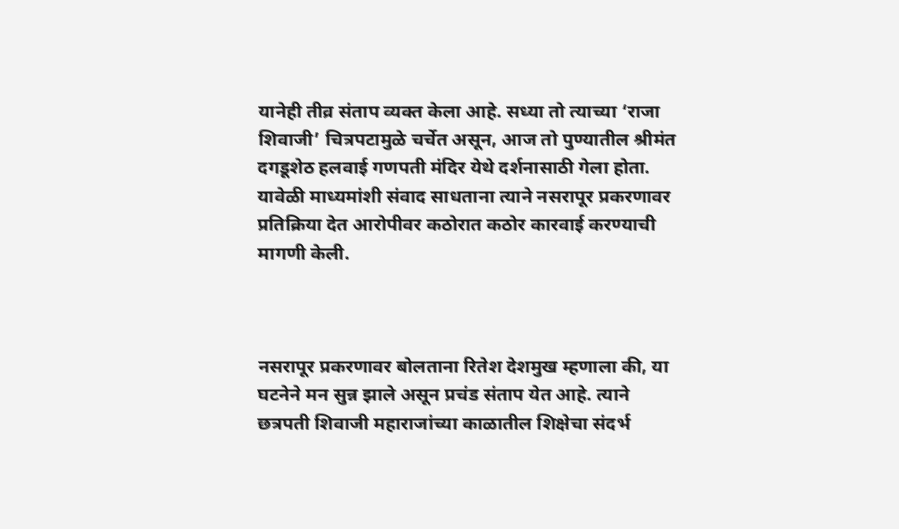यानेही तीव्र संताप व्यक्त केला आहे. सध्या तो त्याच्या ‘राजा शिवाजी’ चित्रपटामुळे चर्चेत असून, आज तो पुण्यातील श्रीमंत दगडूशेठ हलवाई गणपती मंदिर येथे दर्शनासाठी गेला होता. यावेळी माध्यमांशी संवाद साधताना त्याने नसरापूर प्रकरणावर प्रतिक्रिया देत आरोपीवर कठोरात कठोर कारवाई करण्याची मागणी केली.



नसरापूर प्रकरणावर बोलताना रितेश देशमुख म्हणाला की, या घटनेने मन सुन्न झाले असून प्रचंड संताप येत आहे. त्याने छत्रपती शिवाजी महाराजांच्या काळातील शिक्षेचा संदर्भ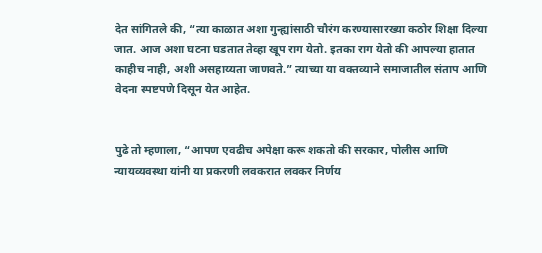देत सांगितले की, “त्या काळात अशा गुन्ह्यांसाठी चौरंग करण्यासारख्या कठोर शिक्षा दिल्या जात. आज अशा घटना घडतात तेव्हा खूप राग येतो. इतका राग येतो की आपल्या हातात काहीच नाही, अशी असहाय्यता जाणवते.” त्याच्या या वक्तव्याने समाजातील संताप आणि वेदना स्पष्टपणे दिसून येत आहेत.


पुढे तो म्हणाला, “आपण एवढीच अपेक्षा करू शकतो की सरकार, पोलीस आणि न्यायव्यवस्था यांनी या प्रकरणी लवकरात लवकर निर्णय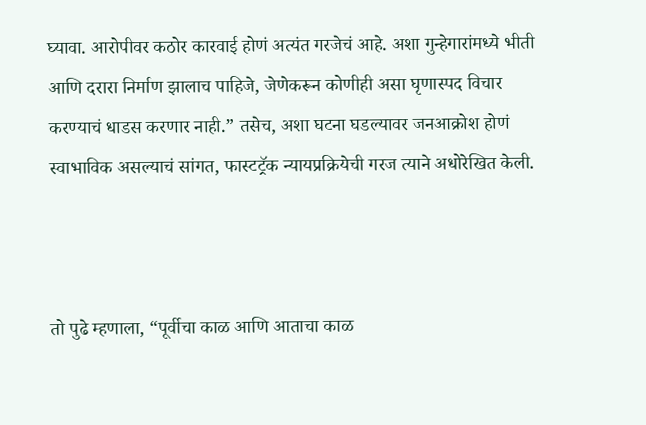घ्यावा. आरोपीवर कठोर कारवाई होणं अत्यंत गरजेचं आहे. अशा गुन्हेगारांमध्ये भीती आणि दरारा निर्माण झालाच पाहिजे, जेणेकरून कोणीही असा घृणास्पद विचार करण्याचं धाडस करणार नाही.” तसेच, अशा घटना घडल्यावर जनआक्रोश होणं स्वाभाविक असल्याचं सांगत, फास्टट्रॅक न्यायप्रक्रियेची गरज त्याने अधोरेखित केली.



तो पुढे म्हणाला, “पूर्वीचा काळ आणि आताचा काळ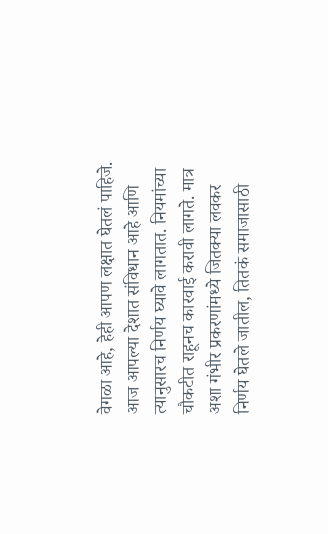वेगळा आहे, हेही आपण लक्षात घेतलं पाहिजे. आज आपल्या देशात संविधान आहे आणि त्यानुसारच निर्णय घ्यावे लागतात. नियमांच्या चौकटीत राहूनच कारवाई करावी लागते. मात्र अशा गंभीर प्रकरणांमध्ये जितक्या लवकर निर्णय घेतले जातील, तितकं समाजासाठी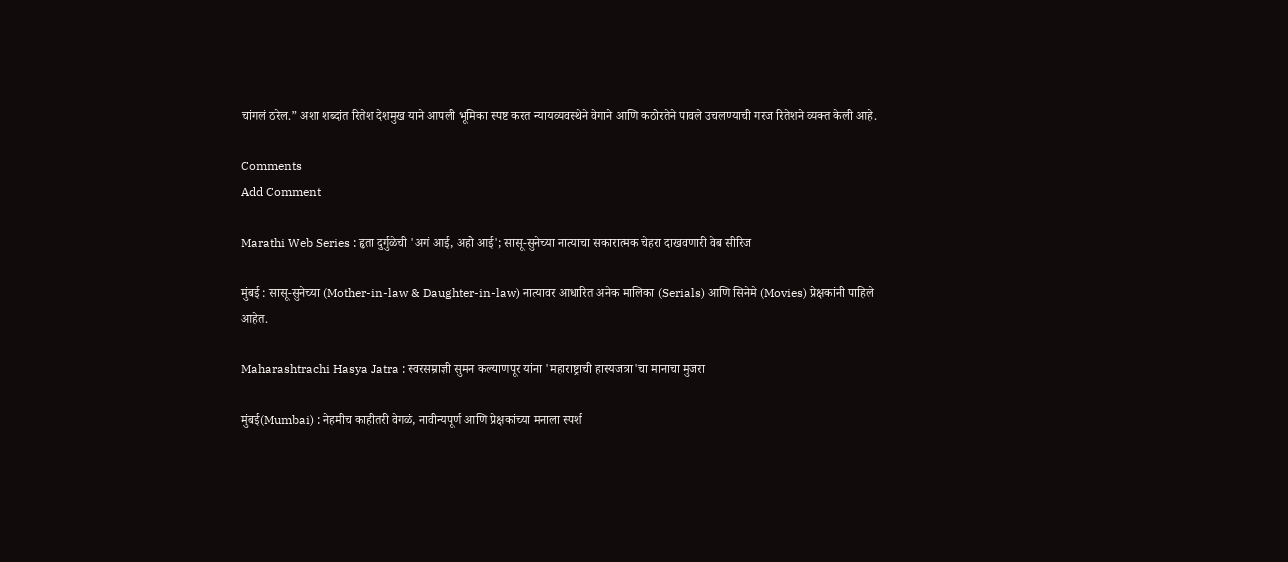चांगलं ठरेल.” अशा शब्दांत रितेश देशमुख याने आपली भूमिका स्पष्ट करत न्यायव्यवस्थेने वेगाने आणि कठोरतेने पावले उचलण्याची गरज रितेशने व्यक्त केली आहे.

Comments
Add Comment

Marathi Web Series : हृता दुर्गुळेची 'अगं आई, अहो आई'; सासू-सुनेच्या नात्याचा सकारात्मक चेहरा दाखवणारी वेब सीरिज

मुंबई : सासू-सुनेच्या (Mother-in-law & Daughter-in-law) नात्यावर आधारित अनेक मालिका (Serials) आणि सिनेमे (Movies) प्रेक्षकांनी पाहिले आहेत.

Maharashtrachi Hasya Jatra : स्वरसम्राज्ञी सुमन कल्याणपूर यांना 'महाराष्ट्राची हास्यजत्रा'चा मानाचा मुजरा

मुंबई(Mumbai) : नेहमीच काहीतरी वेगळं, नावीन्यपूर्ण आणि प्रेक्षकांच्या मनाला स्पर्श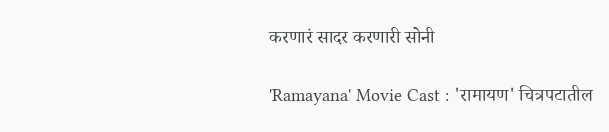करणारं सादर करणारी सोनी

'Ramayana' Movie Cast : 'रामायण' चित्रपटातील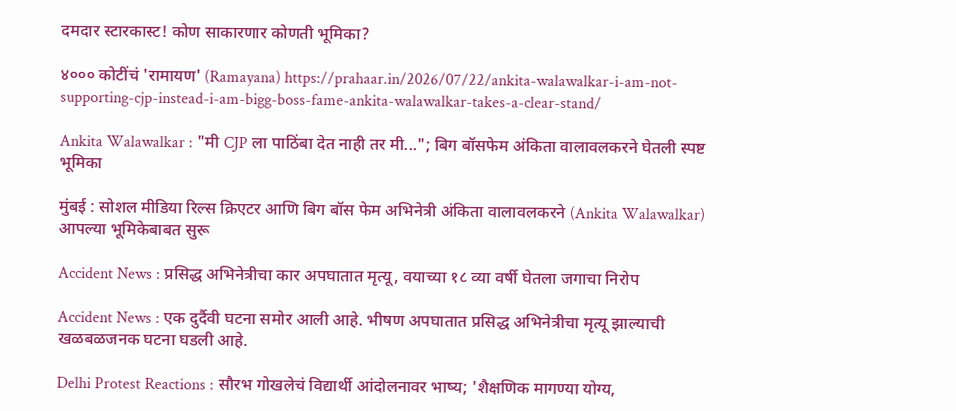दमदार स्टारकास्ट! कोण साकारणार कोणती भूमिका?

४००० कोटींचं 'रामायण' (Ramayana) https://prahaar.in/2026/07/22/ankita-walawalkar-i-am-not-supporting-cjp-instead-i-am-bigg-boss-fame-ankita-walawalkar-takes-a-clear-stand/

Ankita Walawalkar : "मी CJP ला पाठिंबा देत नाही तर मी..."; बिग बॉसफेम अंकिता वालावलकरने घेतली स्पष्ट भूमिका

मुंबई : सोशल मीडिया रिल्स क्रिएटर आणि बिग बॉस फेम अभिनेत्री अंकिता वालावलकरने (Ankita Walawalkar) आपल्या भूमिकेबाबत सुरू

Accident News : प्रसिद्ध अभिनेत्रीचा कार अपघातात मृत्यू, वयाच्या १८ व्या वर्षी घेतला जगाचा निरोप

Accident News : एक दुर्दैवी घटना समोर आली आहे. भीषण अपघातात प्रसिद्ध अभिनेत्रीचा मृत्यू झाल्याची खळबळजनक घटना घडली आहे.

Delhi Protest Reactions : सौरभ गोखलेचं विद्यार्थी आंदोलनावर भाष्य; 'शैक्षणिक मागण्या योग्य,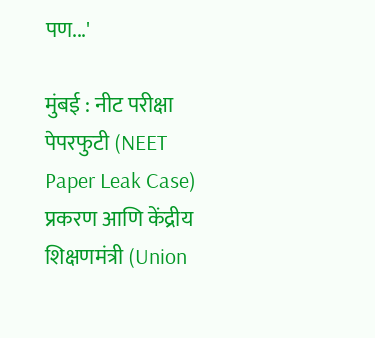पण...'

मुंबई : नीट परीक्षा पेपरफुटी (NEET Paper Leak Case) प्रकरण आणि केंद्रीय शिक्षणमंत्री (Union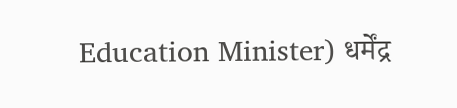Education Minister) धर्मेंद्र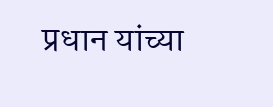प्रधान यांच्या